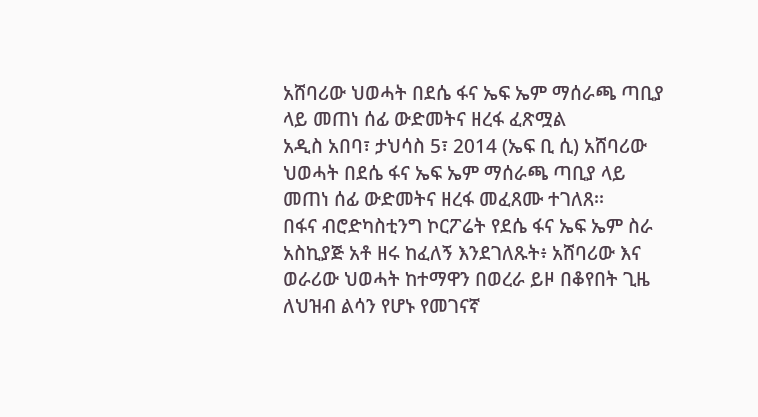አሸባሪው ህወሓት በደሴ ፋና ኤፍ ኤም ማሰራጫ ጣቢያ ላይ መጠነ ሰፊ ውድመትና ዘረፋ ፈጽሟል
አዲስ አበባ፣ ታህሳስ 5፣ 2014 (ኤፍ ቢ ሲ) አሸባሪው ህወሓት በደሴ ፋና ኤፍ ኤም ማሰራጫ ጣቢያ ላይ መጠነ ሰፊ ውድመትና ዘረፋ መፈጸሙ ተገለጸ፡፡
በፋና ብሮድካስቲንግ ኮርፖሬት የደሴ ፋና ኤፍ ኤም ስራ አስኪያጅ አቶ ዘሩ ከፈለኝ እንደገለጹት፥ አሸባሪው እና ወራሪው ህወሓት ከተማዋን በወረራ ይዞ በቆየበት ጊዜ ለህዝብ ልሳን የሆኑ የመገናኛ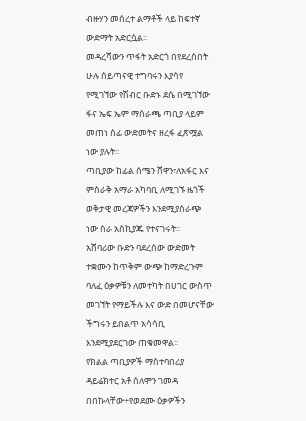ብዙሃን መሰረተ ልማቶች ላይ ከፍተኛ ውድማት አድርሷል፡፡
መዳረሻውን ጥፋት አድርጎ በየደረሰበት ሁሉ ሰይጣናዊ ተግባሩን እያሳየ የሚገኘው የሽብር ቡድኑ ደሴ በሚገኘው ፋና ኤፍ ኤም ማሰራጫ ጣቢያ ላይም መጠነ ሰፊ ውድመትና ዘረፋ ፈጽሟል ነው ያሉት፡፡
ጣቢያው ከፊል ሰሜን ሸዋን፣ለአፋር እና ምስራቅ አማራ አካባቢ ለሚገኙ ዜጎች ወቅታዊ መረጃዎችን እንደሚያሰራጭ ነው ስራ አስኪያጁ የተናገሩት፡፡
አሸባሪው ቡድን ባደረሰው ውድመት ተቋሙን ከጥቅም ውጭ ከማድረጉም ባለፈ ዕቃዎቹን ለመተካት በሀገር ውስጥ መገኘት የማይችሉ እና ውድ በመሆናቸው ችግሩን ይበልጥ አሳሳቢ እንደሚያደርገው ጠቁመዋል፡፡
የክልል ጣቢያዎች ማስተባበሪያ ዳይሬክተር አቶ ሰለሞን ገመዳ በበኩላቸው÷የወደሙ ዕቃዎችን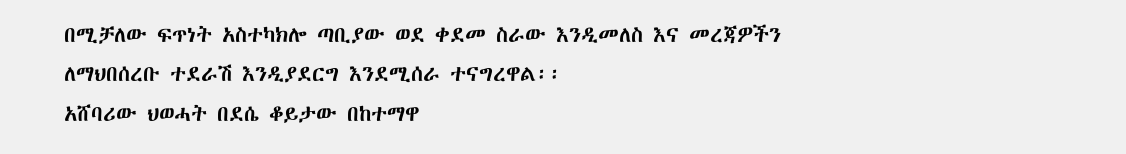በሚቻለው ፍጥነት አስተካክሎ ጣቢያው ወደ ቀደመ ስራው እንዲመለስ እና መረጃዎችን ለማህበሰረቡ ተደራሽ እንዲያደርግ እንደሚሰራ ተናግረዋል፡፡
አሸባሪው ህወሓት በደሴ ቆይታው በከተማዋ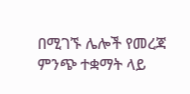በሚገኙ ሌሎች የመረጃ ምንጭ ተቋማት ላይ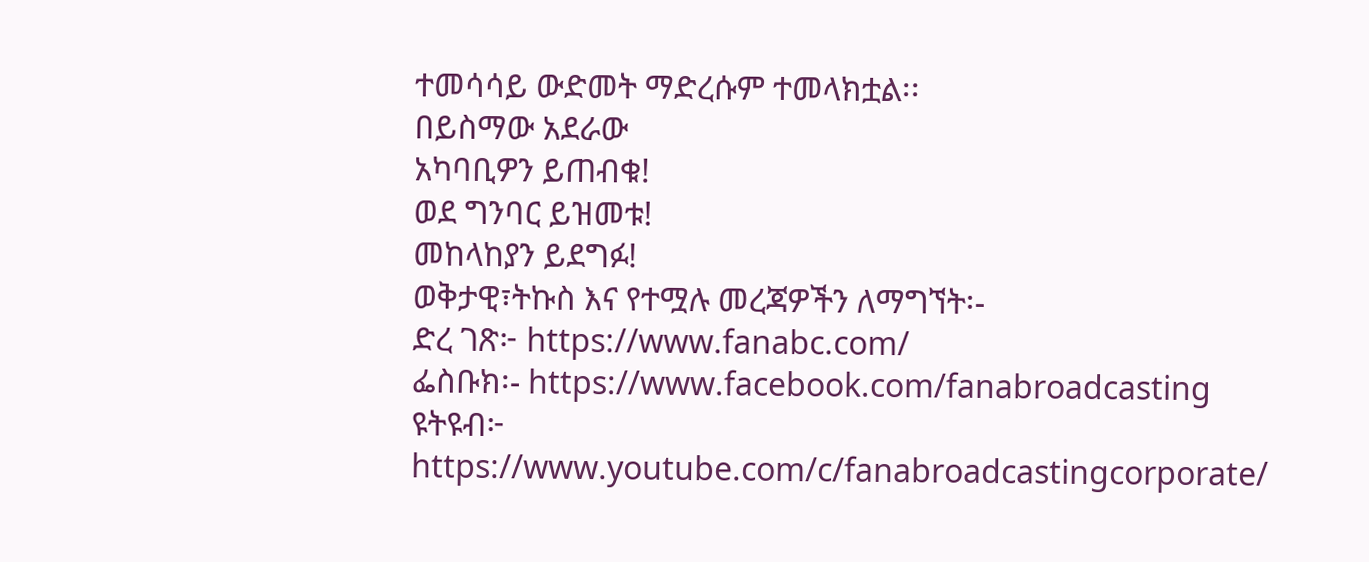ተመሳሳይ ውድመት ማድረሱም ተመላክቷል፡፡
በይስማው አደራው
አካባቢዎን ይጠብቁ!
ወደ ግንባር ይዝመቱ!
መከላከያን ይደግፉ!
ወቅታዊ፣ትኩስ እና የተሟሉ መረጃዎችን ለማግኘት፡-
ድረ ገጽ፦ https://www.fanabc.com/
ፌስቡክ፡- https://www.facebook.com/fanabroadcasting
ዩትዩብ፦ https://www.youtube.com/c/fanabroadcastingcorporate/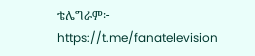ቴሌግራም፦ https://t.me/fanatelevision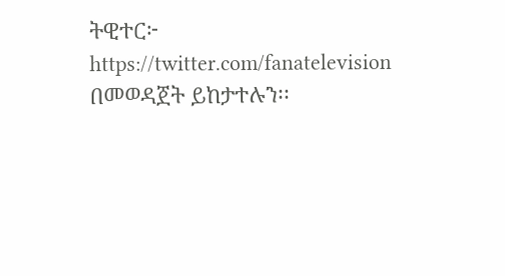ትዊተር፦ https://twitter.com/fanatelevision በመወዳጀት ይከታተሉን፡፡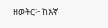ዘወትር፦ ከእኛ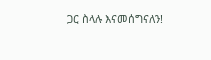ጋር ስላሉ እናመሰግናለን!